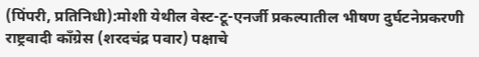(पिंपरी, प्रतिनिधी):मोशी येथील वेस्ट-टू-एनर्जी प्रकल्पातील भीषण दुर्घटनेप्रकरणी राष्ट्रवादी काँग्रेस (शरदचंद्र पवार) पक्षाचे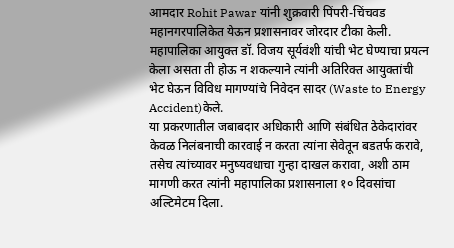आमदार Rohit Pawar यांनी शुक्रवारी पिंपरी-चिंचवड महानगरपालिकेत येऊन प्रशासनावर जोरदार टीका केली. महापालिका आयुक्त डॉ. विजय सूर्यवंशी यांची भेट घेण्याचा प्रयत्न केला असता ती होऊ न शकल्याने त्यांनी अतिरिक्त आयुक्तांची भेट घेऊन विविध मागण्यांचे निवेदन सादर (Waste to Energy Accident)केले.
या प्रकरणातील जबाबदार अधिकारी आणि संबंधित ठेकेदारांवर केवळ निलंबनाची कारवाई न करता त्यांना सेवेतून बडतर्फ करावे, तसेच त्यांच्यावर मनुष्यवधाचा गुन्हा दाखल करावा, अशी ठाम मागणी करत त्यांनी महापालिका प्रशासनाला १० दिवसांचा अल्टिमेटम दिला.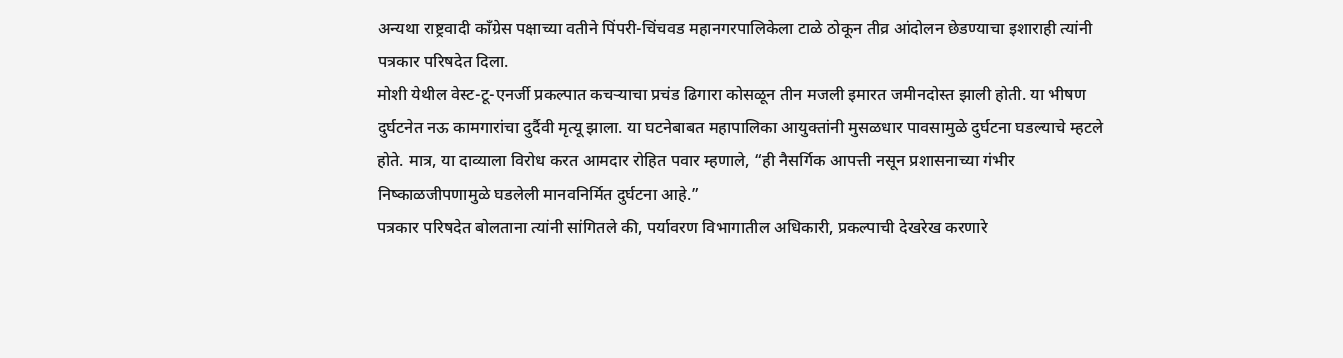अन्यथा राष्ट्रवादी काँग्रेस पक्षाच्या वतीने पिंपरी-चिंचवड महानगरपालिकेला टाळे ठोकून तीव्र आंदोलन छेडण्याचा इशाराही त्यांनी पत्रकार परिषदेत दिला.
मोशी येथील वेस्ट-टू-एनर्जी प्रकल्पात कचऱ्याचा प्रचंड ढिगारा कोसळून तीन मजली इमारत जमीनदोस्त झाली होती. या भीषण दुर्घटनेत नऊ कामगारांचा दुर्दैवी मृत्यू झाला. या घटनेबाबत महापालिका आयुक्तांनी मुसळधार पावसामुळे दुर्घटना घडल्याचे म्हटले होते. मात्र, या दाव्याला विरोध करत आमदार रोहित पवार म्हणाले, “ही नैसर्गिक आपत्ती नसून प्रशासनाच्या गंभीर निष्काळजीपणामुळे घडलेली मानवनिर्मित दुर्घटना आहे.”
पत्रकार परिषदेत बोलताना त्यांनी सांगितले की, पर्यावरण विभागातील अधिकारी, प्रकल्पाची देखरेख करणारे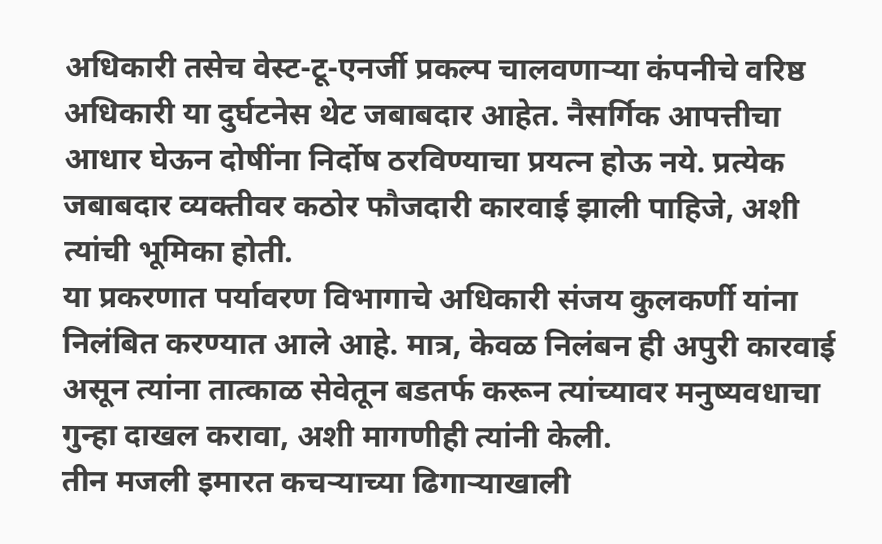अधिकारी तसेच वेस्ट-टू-एनर्जी प्रकल्प चालवणाऱ्या कंपनीचे वरिष्ठ अधिकारी या दुर्घटनेस थेट जबाबदार आहेत. नैसर्गिक आपत्तीचा आधार घेऊन दोषींना निर्दोष ठरविण्याचा प्रयत्न होऊ नये. प्रत्येक जबाबदार व्यक्तीवर कठोर फौजदारी कारवाई झाली पाहिजे, अशी त्यांची भूमिका होती.
या प्रकरणात पर्यावरण विभागाचे अधिकारी संजय कुलकर्णी यांना निलंबित करण्यात आले आहे. मात्र, केवळ निलंबन ही अपुरी कारवाई असून त्यांना तात्काळ सेवेतून बडतर्फ करून त्यांच्यावर मनुष्यवधाचा गुन्हा दाखल करावा, अशी मागणीही त्यांनी केली.
तीन मजली इमारत कचऱ्याच्या ढिगाऱ्याखाली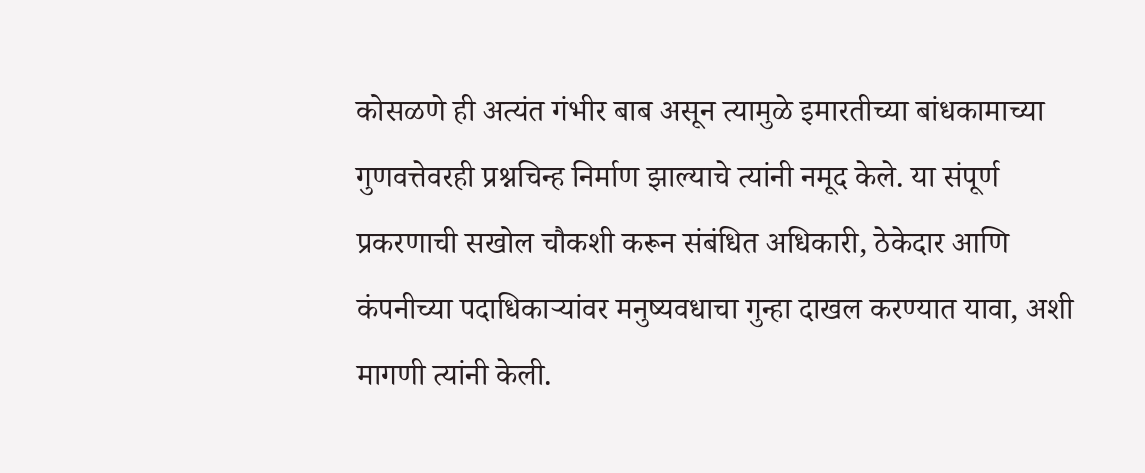कोसळणे ही अत्यंत गंभीर बाब असून त्यामुळे इमारतीच्या बांधकामाच्या गुणवत्तेवरही प्रश्नचिन्ह निर्माण झाल्याचे त्यांनी नमूद केले. या संपूर्ण प्रकरणाची सखोल चौकशी करून संबंधित अधिकारी, ठेकेदार आणि कंपनीच्या पदाधिकाऱ्यांवर मनुष्यवधाचा गुन्हा दाखल करण्यात यावा, अशी मागणी त्यांनी केली.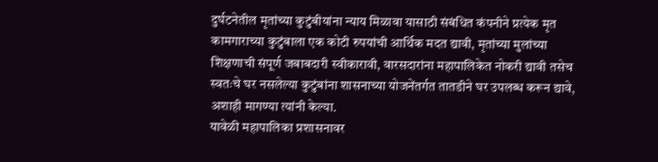दुर्घटनेतील मृतांच्या कुटुंबीयांना न्याय मिळावा यासाठी संबंधित कंपनीने प्रत्येक मृत कामगाराच्या कुटुंबाला एक कोटी रुपयांची आर्थिक मदत द्यावी, मृतांच्या मुलांच्या शिक्षणाची संपूर्ण जबाबदारी स्वीकारावी, वारसदारांना महापालिकेत नोकरी द्यावी तसेच स्वतःचे घर नसलेल्या कुटुंबांना शासनाच्या योजनेंतर्गत तातडीने घर उपलब्ध करून द्यावे, अशाही मागण्या त्यांनी केल्या.
यावेळी महापालिका प्रशासनावर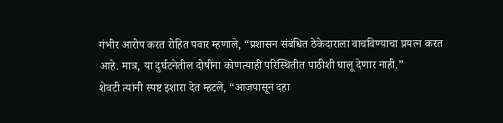गंभीर आरोप करत रोहित पवार म्हणाले, “प्रशासन संबंधित ठेकेदाराला वाचविण्याचा प्रयत्न करत आहे. मात्र, या दुर्घटनेतील दोषींना कोणत्याही परिस्थितीत पाठीशी घालू देणार नाही.”
शेवटी त्यांनी स्पष्ट इशारा देत म्हटले, “आजपासून दहा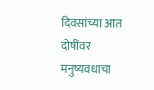दिवसांच्या आत दोषींवर मनुष्यवधाचा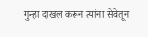गुन्हा दाखल करून त्यांना सेवेतून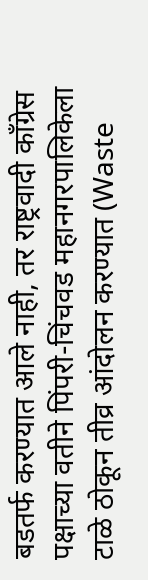बडतर्फ करण्यात आले नाही, तर राष्ट्रवादी काँग्रेस पक्षाच्या वतीने पिंपरी-चिंचवड महानगरपालिकेला टाळे ठोकून तीव्र आंदोलन करण्यात (Waste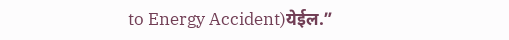to Energy Accident)येईल.”